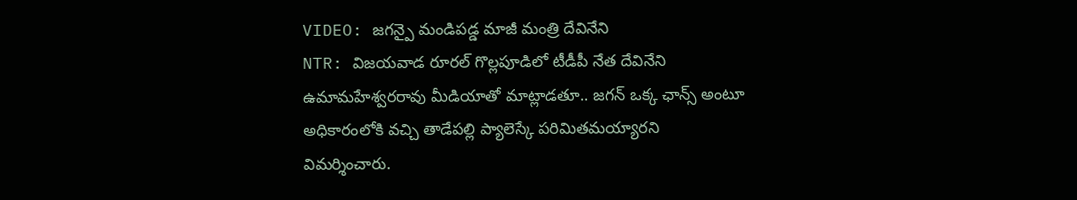VIDEO: జగన్పై మండిపడ్డ మాజీ మంత్రి దేవినేని
NTR: విజయవాడ రూరల్ గొల్లపూడిలో టీడీపీ నేత దేవినేని ఉమామహేశ్వరరావు మీడియాతో మాట్లాడతూ.. జగన్ ఒక్క ఛాన్స్ అంటూ అధికారంలోకి వచ్చి తాడేపల్లి ప్యాలెస్కే పరిమితమయ్యారని విమర్శించారు.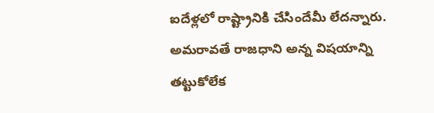ఐదేళ్లలో రాష్ట్రానికి చేసిందేమీ లేదన్నారు. అమరావతే రాజధాని అన్న విషయాన్ని తట్టుకోలేక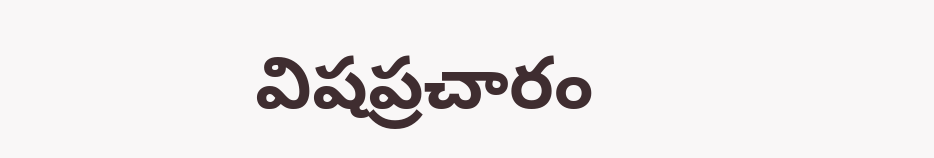విషప్రచారం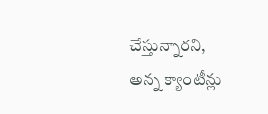చేస్తున్నారని, అన్న క్యాంటీన్లు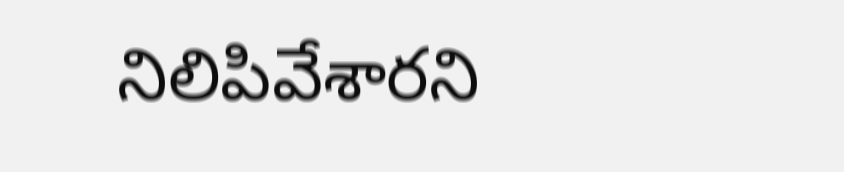నిలిపివేశారని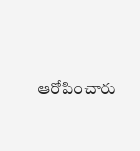ఆరోపించారు